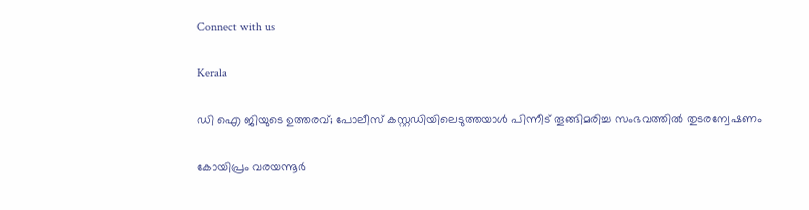Connect with us

Kerala

ഡി ഐ ജിയുടെ ഉത്തരവ്; പോലീസ് കസ്റ്റഡിയിലെടുത്തയാള്‍ പിന്നീട് തൂങ്ങിമരിച്ച സംഭവത്തില്‍ തുടരന്വേഷണം

കോയിപ്രം വരയന്നൂര്‍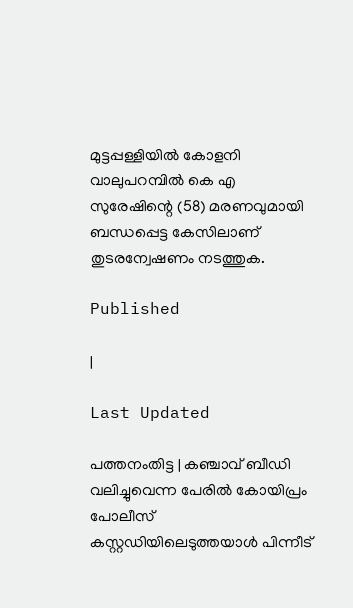മുട്ടപ്പള്ളിയില്‍ കോളനി വാലുപറമ്പില്‍ കെ എ സുരേഷിന്റെ (58) മരണവുമായി ബന്ധപ്പെട്ട കേസിലാണ് തുടരന്വേഷണം നടത്തുക.

Published

|

Last Updated

പത്തനംതിട്ട | കഞ്ചാവ് ബീഡി വലിച്ചുവെന്ന പേരില്‍ കോയിപ്രം പോലീസ് കസ്റ്റഡിയിലെടുത്തയാള്‍ പിന്നീട്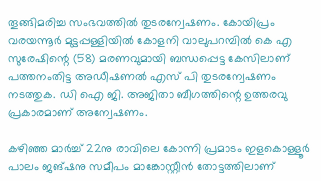തൂങ്ങിമരിച്ച സംഭവത്തില്‍ തുടരന്വേഷണം. കോയിപ്രം വരയന്നൂര്‍ മുട്ടപ്പള്ളിയില്‍ കോളനി വാലുപറമ്പില്‍ കെ എ സുരേഷിന്റെ (58) മരണവുമായി ബന്ധപ്പെട്ട കേസിലാണ് പത്തനംതിട്ട അഡീഷണല്‍ എസ് പി തുടരന്വേഷണം നടത്തുക. ഡി ഐ ജി. അജിതാ ബീഗത്തിന്റെ ഉത്തരവു പ്രകാരമാണ് അന്വേഷണം.

കഴിഞ്ഞ മാര്‍ച്ച് 22നു രാവിലെ കോന്നി പ്രമാടം ഇളകൊള്ളൂര്‍ പാലം ജങ്ഷനു സമീപം മാങ്കോസ്റ്റീന്‍ തോട്ടത്തിലാണ്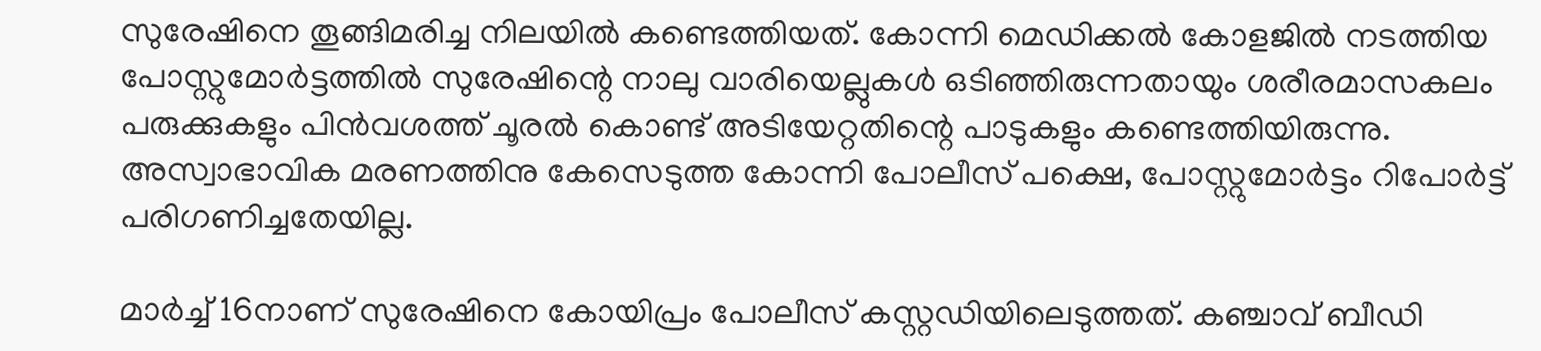സുരേഷിനെ തൂങ്ങിമരിച്ച നിലയില്‍ കണ്ടെത്തിയത്. കോന്നി മെഡിക്കല്‍ കോളജില്‍ നടത്തിയ പോസ്റ്റുമോര്‍ട്ടത്തില്‍ സുരേഷിന്റെ നാലു വാരിയെല്ലുകള്‍ ഒടിഞ്ഞിരുന്നതായും ശരീരമാസകലം പരുക്കുകളും പിന്‍വശത്ത് ചൂരല്‍ കൊണ്ട് അടിയേറ്റതിന്റെ പാടുകളും കണ്ടെത്തിയിരുന്നു. അസ്വാഭാവിക മരണത്തിനു കേസെടുത്ത കോന്നി പോലീസ് പക്ഷെ, പോസ്റ്റുമോര്‍ട്ടം റിപോര്‍ട്ട് പരിഗണിച്ചതേയില്ല.

മാര്‍ച്ച് 16നാണ് സുരേഷിനെ കോയിപ്രം പോലീസ് കസ്റ്റഡിയിലെടുത്തത്. കഞ്ചാവ് ബീഡി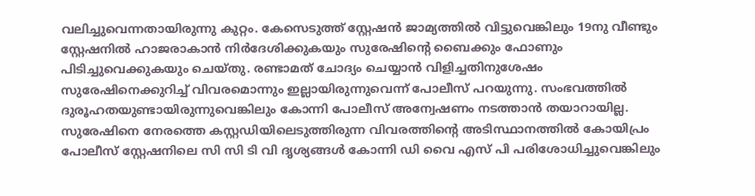വലിച്ചുവെന്നതായിരുന്നു കുറ്റം. കേസെടുത്ത് സ്റ്റേഷന്‍ ജാമ്യത്തില്‍ വിട്ടുവെങ്കിലും 19നു വീണ്ടും സ്റ്റേഷനില്‍ ഹാജരാകാന്‍ നിര്‍ദേശിക്കുകയും സുരേഷിന്റെ ബൈക്കും ഫോണും പിടിച്ചുവെക്കുകയും ചെയ്തു. രണ്ടാമത് ചോദ്യം ചെയ്യാന്‍ വിളിച്ചതിനുശേഷം സുരേഷിനെക്കുറിച്ച് വിവരമൊന്നും ഇല്ലായിരുന്നുവെന്ന് പോലീസ് പറയുന്നു. സംഭവത്തില്‍ ദുരൂഹതയുണ്ടായിരുന്നുവെങ്കിലും കോന്നി പോലീസ് അന്വേഷണം നടത്താന്‍ തയാറായില്ല. സുരേഷിനെ നേരത്തെ കസ്റ്റഡിയിലെടുത്തിരുന്ന വിവരത്തിന്റെ അടിസ്ഥാനത്തില്‍ കോയിപ്രം പോലീസ് സ്റ്റേഷനിലെ സി സി ടി വി ദൃശ്യങ്ങള്‍ കോന്നി ഡി വൈ എസ് പി പരിശോധിച്ചുവെങ്കിലും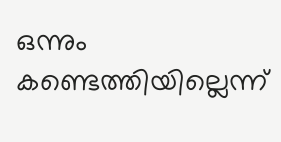ഒന്നും കണ്ടെത്തിയില്ലെന്ന്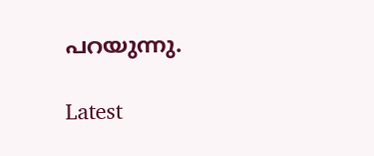പറയുന്നു.

Latest